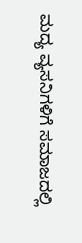ಮದ್ಯ ವ್ಯಸನಿಗಳಿಗೆ ಸಮಾಜದಲ್ಲಿ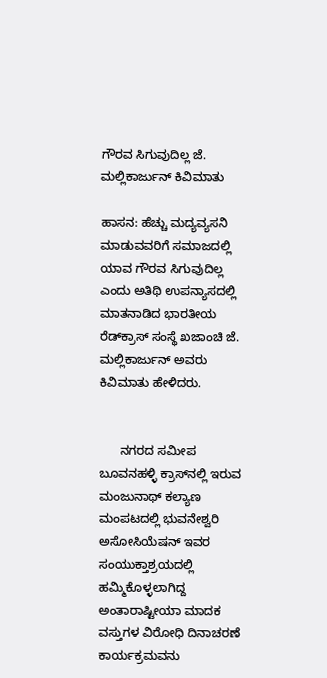ಗೌರವ ಸಿಗುವುದಿಲ್ಲ ಜೆ. ಮಲ್ಲಿಕಾರ್ಜುನ್ ಕಿವಿಮಾತು

ಹಾಸನ: ಹೆಚ್ಚು ಮದ್ಯವ್ಯಸನಿ ಮಾಡುವವರಿಗೆ ಸಮಾಜದಲ್ಲಿ ಯಾವ ಗೌರವ ಸಿಗುವುದಿಲ್ಲ ಎಂದು ಅತಿಥಿ ಉಪನ್ಯಾಸದಲ್ಲಿ ಮಾತನಾಡಿದ ಭಾರತೀಯ ರೆಡ್‌ಕ್ರಾಸ್ ಸಂಸ್ಥೆ ಖಜಾಂಚಿ ಜೆ. ಮಲ್ಲಿಕಾರ್ಜುನ್ ಅವರು ಕಿವಿಮಾತು ಹೇಳಿದರು.


      ನಗರದ ಸಮೀಪ ಬೂವನಹಳ್ಳಿ ಕ್ರಾಸ್‌ನಲ್ಲಿ ಇರುವ ಮಂಜುನಾಥ್ ಕಲ್ಯಾಣ ಮಂಪಟದಲ್ಲಿ ಭುವನೇಶ್ವರಿ ಅಸೋಸಿಯೆಷನ್ ಇವರ ಸಂಯುಕ್ತಾಶ್ರಯದಲ್ಲಿ ಹಮ್ಮಿಕೊಳ್ಳಲಾಗಿದ್ದ ಅಂತಾರಾಷ್ಟೀಯಾ ಮಾದಕ ವಸ್ತುಗಳ ವಿರೋಧಿ ದಿನಾಚರಣೆ ಕಾರ್ಯಕ್ರಮವನು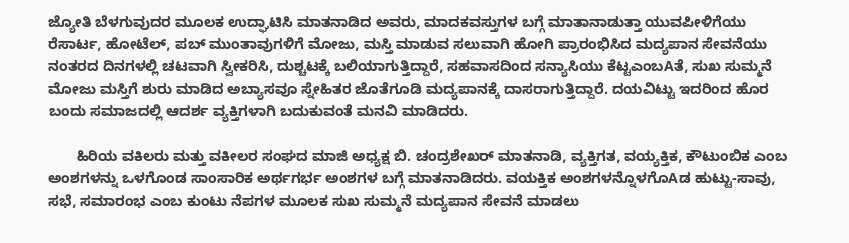ಜ್ಯೋತಿ ಬೆಳಗುವುದರ ಮೂಲಕ ಉದ್ಘಾಟಿಸಿ ಮಾತನಾಡಿದ ಅವರು, ಮಾದಕವಸ್ತುಗಳ ಬಗ್ಗೆ ಮಾತಾನಾಡುತ್ತಾ ಯುವಪೀಳಿಗೆಯು ರೆಸಾರ್ಟ, ಹೋಟೆಲ್, ಪಬ್ ಮುಂತಾವುಗಳಿಗೆ ಮೋಜು, ಮಸ್ತಿ ಮಾಡುವ ಸಲುವಾಗಿ ಹೋಗಿ ಪ್ರಾರಂಭಿಸಿದ ಮದ್ಯಪಾನ ಸೇವನೆಯು ನಂತರದ ದಿನಗಳಲ್ಲಿ ಚಟವಾಗಿ ಸ್ವೀಕರಿಸಿ, ದುಶ್ಚಟಕ್ಕೆ ಬಲಿಯಾಗುತ್ತಿದ್ದಾರೆ, ಸಹವಾಸದಿಂದ ಸನ್ಯಾಸಿಯು ಕೆಟ್ಟಎಂಬAತೆ, ಸುಖ ಸುಮ್ಮನೆ ಮೋಜು ಮಸ್ತಿಗೆ ಶುರು ಮಾಡಿದ ಅಬ್ಯಾಸವೂ ಸ್ನೇಹಿತರ ಜೊತೆಗೂಡಿ ಮದ್ಯಪಾನಕ್ಕೆ ದಾಸರಾಗುತ್ತಿದ್ದಾರೆ. ದಯವಿಟ್ಟು ಇದರಿಂದ ಹೊರ ಬಂದು ಸಮಾಜದಲ್ಲಿ ಆದರ್ಶ ವ್ಯಕ್ತಿಗಳಾಗಿ ಬದುಕುವಂತೆ ಮನವಿ ಮಾಡಿದರು.

       ಹಿರಿಯ ವಕಿಲರು ಮತ್ತು ವಕೀಲರ ಸಂಘದ ಮಾಜಿ ಅಧ್ಯಕ್ಷ ಬಿ. ಚಂದ್ರಶೇಖರ್ ಮಾತನಾಡಿ, ವ್ಯಕ್ತಿಗತ, ವಯ್ಯಕ್ತಿಕ, ಕೌಟುಂಬಿಕ ಎಂಬ ಅಂಶಗಳನ್ನು ಒಳಗೊಂಡ ಸಾಂಸಾರಿಕ ಅರ್ಥಗರ್ಭ ಅಂಶಗಳ ಬಗ್ಗೆ ಮಾತನಾಡಿದರು. ವಯಕ್ತಿಕ ಅಂಶಗಳನ್ನೊಳಗೊAಡ ಹುಟ್ಟು-ಸಾವು, ಸಭೆ, ಸಮಾರಂಭ ಎಂಬ ಕುಂಟು ನೆಪಗಳ ಮೂಲಕ ಸುಖ ಸುಮ್ಮನೆ ಮದ್ಯಪಾನ ಸೇವನೆ ಮಾಡಲು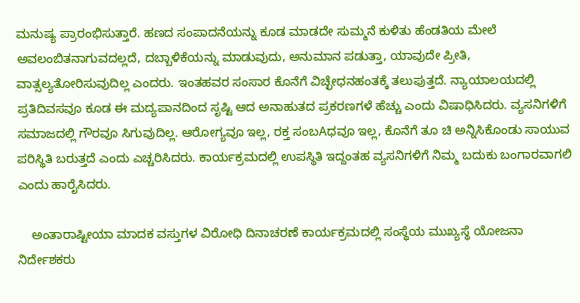ಮನುಷ್ಯ ಪ್ರಾರಂಭಿಸುತ್ತಾರೆ. ಹಣದ ಸಂಪಾದನೆಯನ್ನು ಕೂಡ ಮಾಡದೇ ಸುಮ್ಮನೆ ಕುಳಿತು ಹೆಂಡತಿಯ ಮೇಲೆ ಅವಲಂಬಿತನಾಗುವದಲ್ಲದೆ, ದಬ್ಬಾಳಿಕೆಯನ್ನು ಮಾಡುವುದು, ಅನುಮಾನ ಪಡುತ್ತಾ, ಯಾವುದೇ ಪ್ರೀತಿ, ವಾತ್ಸಲ್ಯತೋರಿಸುವುದಿಲ್ಲ ಎಂದರು. ಇಂತಹವರ ಸಂಸಾರ ಕೊನೆಗೆ ವಿಚ್ಛೇಧನಹಂತಕ್ಕೆ ತಲುಪುತ್ತದೆ. ನ್ಯಾಯಾಲಯದಲ್ಲಿ ಪ್ರತಿದಿವಸವೂ ಕೂಡ ಈ ಮದ್ಯಪಾನದಿಂದ ಸೃಷ್ಟಿ ಆದ ಅನಾಹುತದ ಪ್ರಕರಣಗಳೆ ಹೆಚ್ಚು ಎಂದು ವಿಷಾಧಿಸಿದರು. ವ್ಯಸನಿಗಳಿಗೆ ಸಮಾಜದಲ್ಲಿ ಗೌರವೂ ಸಿಗುವುದಿಲ್ಲ. ಆರೋಗ್ಯವೂ ಇಲ್ಲ, ರಕ್ತ ಸಂಬAಧವೂ ಇಲ್ಲ, ಕೊನೆಗೆ ತೂ ಚಿ ಅನ್ನಿಸಿಕೊಂಡು ಸಾಯುವ ಪರಿಸ್ಥಿತಿ ಬರುತ್ತದೆ ಎಂದು ಎಚ್ಚರಿಸಿದರು. ಕಾರ್ಯಕ್ರಮದಲ್ಲಿ ಉಪಸ್ಥಿತಿ ಇದ್ದಂತಹ ವ್ಯಸನಿಗಳಿಗೆ ನಿಮ್ಮ ಬದುಕು ಬಂಗಾರವಾಗಲಿ ಎಂದು ಹಾರೈಸಿದರು.

    ಅಂತಾರಾಷ್ಟೀಯಾ ಮಾದಕ ವಸ್ತುಗಳ ವಿರೋಧಿ ದಿನಾಚರಣೆ ಕಾರ್ಯಕ್ರಮದಲ್ಲಿ ಸಂಸ್ಥೆಯ ಮುಖ್ಯಸ್ಥೆ ಯೋಜನಾ ನಿರ್ದೇಶಕರು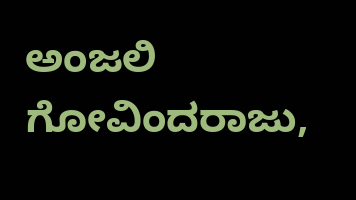ಅಂಜಲಿ ಗೋವಿಂದರಾಜು,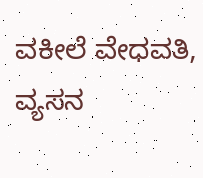ವಕೀಲೆ ವೇಧವತಿ, ವ್ಯಸನ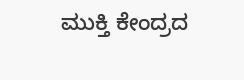ಮುಕ್ತಿ ಕೇಂದ್ರದ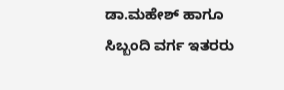ಡಾ.ಮಹೇಶ್ ಹಾಗೂ ಸಿಬ್ಬಂದಿ ವರ್ಗ ಇತರರು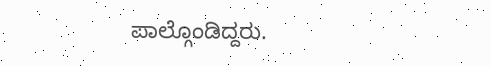ಪಾಲ್ಗೊಂಡಿದ್ದರು.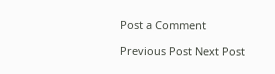Post a Comment

Previous Post Next Post